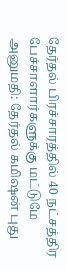தேர்தல் பிரச்சாரத்தில் 40 நட்சத்திர பேச்சாளார்களுக்கு மட்டுமே அனுமதி: தேர்தல் கமிஷன் புது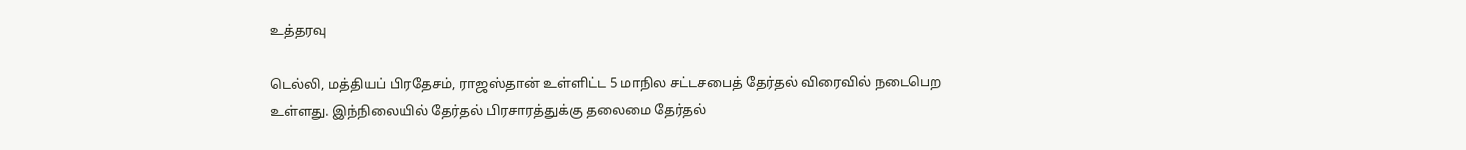உத்தரவு

டெல்லி, மத்தியப் பிரதேசம், ராஜஸ்தான் உள்ளிட்ட 5 மாநில சட்டசபைத் தேர்தல் விரைவில் நடைபெற உள்ளது. இந்நிலையில் தேர்தல் பிரசாரத்துக்கு தலைமை தேர்தல்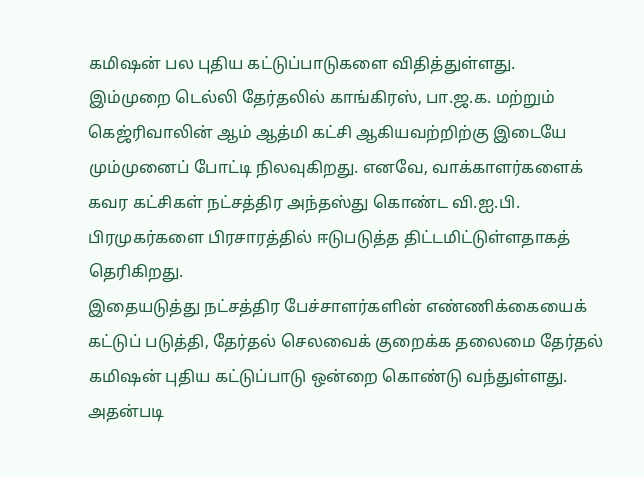கமிஷன் பல புதிய கட்டுப்பாடுகளை விதித்துள்ளது.
இம்முறை டெல்லி தேர்தலில் காங்கிரஸ், பா.ஜ.க. மற்றும் கெஜ்ரிவாலின் ஆம் ஆத்மி கட்சி ஆகியவற்றிற்கு இடையே மும்முனைப் போட்டி நிலவுகிறது. எனவே, வாக்காளர்களைக் கவர கட்சிகள் நட்சத்திர அந்தஸ்து கொண்ட வி.ஐ.பி. பிரமுகர்களை பிரசாரத்தில் ஈடுபடுத்த திட்டமிட்டுள்ளதாகத் தெரிகிறது.
இதையடுத்து நட்சத்திர பேச்சாளர்களின் எண்ணிக்கையைக் கட்டுப் படுத்தி, தேர்தல் செலவைக் குறைக்க தலைமை தேர்தல் கமிஷன் புதிய கட்டுப்பாடு ஒன்றை கொண்டு வந்துள்ளது. அதன்படி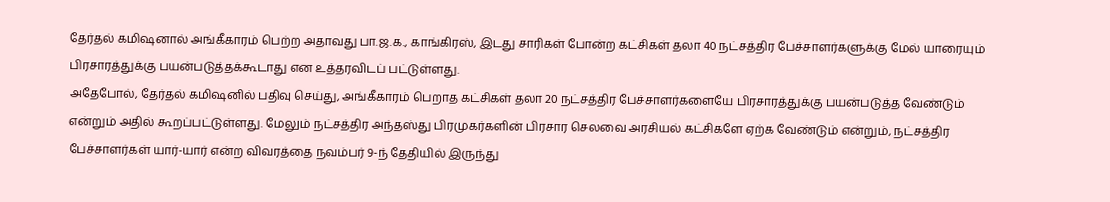தேர்தல் கமிஷனால் அங்கீகாரம் பெற்ற அதாவது பா.ஜ.க., காங்கிரஸ், இடது சாரிகள் போன்ற கட்சிகள் தலா 40 நட்சத்திர பேச்சாளர்களுக்கு மேல் யாரையும் பிரசாரத்துக்கு பயன்படுத்தக்கூடாது என உத்தரவிடப் பட்டுள்ளது.
அதேபோல், தேர்தல் கமிஷனில் பதிவு செய்து, அங்கீகாரம் பெறாத கட்சிகள் தலா 20 நட்சத்திர பேச்சாளர்களையே பிரசாரத்துக்கு பயன்படுத்த வேண்டும் என்றும் அதில் கூறப்பட்டுள்ளது. மேலும் நட்சத்திர அந்தஸ்து பிரமுகர்களின் பிரசார செலவை அரசியல் கட்சிகளே ஏற்க வேண்டும் என்றும், நட்சத்திர பேச்சாளர்கள் யார்-யார் என்ற விவரத்தை நவம்பர் 9-ந் தேதியில் இருந்து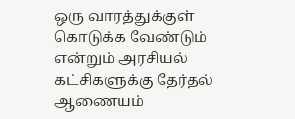ஒரு வாரத்துக்குள் கொடுக்க வேண்டும் என்றும் அரசியல் கட்சிகளுக்கு தேர்தல் ஆணையம்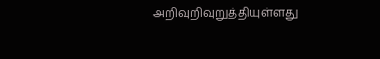அறிவுறிவுறுத்தியுள்ளது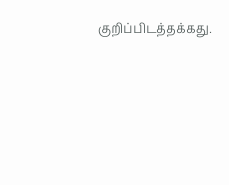குறிப்பிடத்தக்கது.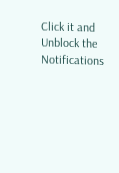Click it and Unblock the Notifications